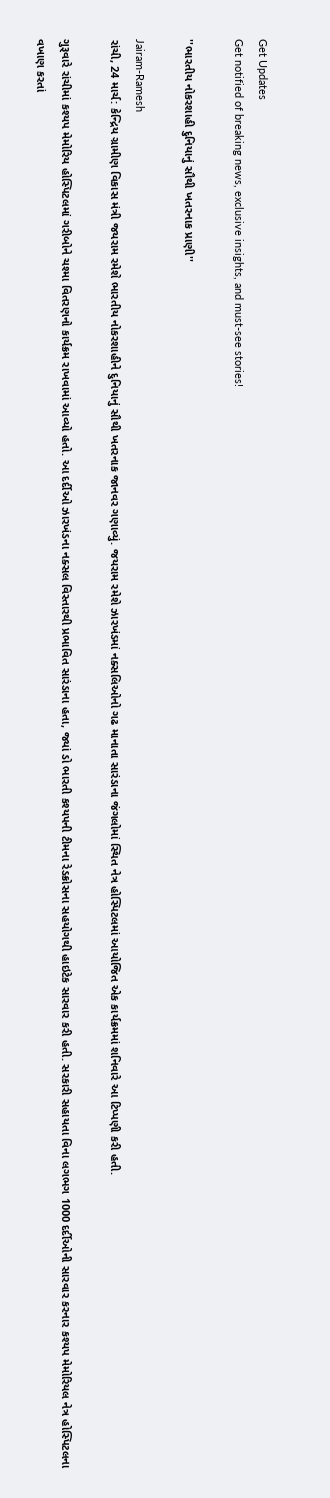Get Updates
Get notified of breaking news, exclusive insights, and must-see stories!

''ભારતીય નોકરશાહી દુનિયાનું સૌથી ખતરનાક પ્રાણી''

Jairam-Ramesh
રાંચી, 24 માર્ચ: કેન્દ્રિય ગ્રામીણ વિકાસ મંત્રી જયરામ રમેશે ભારતીય નોકરશાહીને દુનિયાનું સૌથી ખતરનાક જાનવર ગણાવ્યું. જયરામ રમેશે ઝારખંડમાં નક્સલિઓનો ગઢ માનાતા સારંડાના જંગલોમાં સ્થિત નેત્ર હોસ્પિટલમાં આયોજિત એક કાર્યક્રમમાં શનિવારે આ ટિપ્પણી કરી હતી.

ગુરૂવારે રાંચીમાં કશ્યપ મેમોરિય હોસ્પિટલમાં ગરીબોને ચશ્મા વિતરણનો કાર્યક્રમ રાખવામાં આવ્યો હતો. આ દર્દીઓ ઝારખંડના નક્સલ વિસ્તારથી પ્રભાવિત સારંડાના હતા, જ્યાં ડો ભારતી કશ્યપની ટીમના રેડક્રોસના સહયોગથી હાઇટેક સારવાર કરી હતી. સરકારી સહાયતા વિના લગભગ 1000 દર્દીઓની સારવાર કરનાર કશ્યપ મેમોરિયલ નેત્ર હોસ્પિટલના વખાણ કરતાં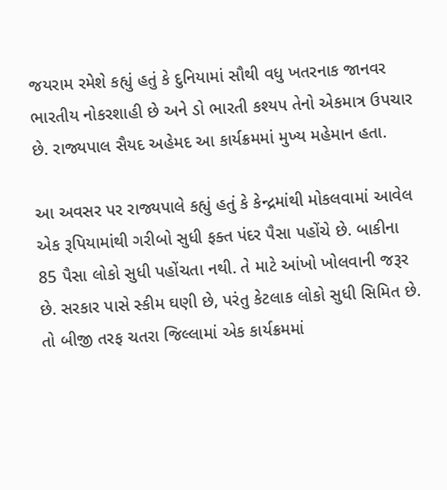જયરામ રમેશે કહ્યું હતું કે દુનિયામાં સૌથી વધુ ખતરનાક જાનવર ભારતીય નોકરશાહી છે અને ડો ભારતી કશ્યપ તેનો એકમાત્ર ઉપચાર છે. રાજ્યપાલ સૈયદ અહેમદ આ કાર્યક્રમમાં મુખ્ય મહેમાન હતા.

આ અવસર પર રાજ્યપાલે કહ્યું હતું કે કેન્દ્રમાંથી મોકલવામાં આવેલ એક રૂપિયામાંથી ગરીબો સુધી ફક્ત પંદર પૈસા પહોંચે છે. બાકીના 85 પૈસા લોકો સુધી પહોંચતા નથી. તે માટે આંખો ખોલવાની જરૂર છે. સરકાર પાસે સ્કીમ ઘણી છે, પરંતુ કેટલાક લોકો સુધી સિમિત છે. તો બીજી તરફ ચતરા જિલ્લામાં એક કાર્યક્રમમાં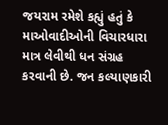જયરામ રમેશે કહ્યું હતું કે માઓવાદીઓની વિચારધારા માત્ર લેવીથી ધન સંગ્રહ કરવાની છે. જન કલ્યાણકારી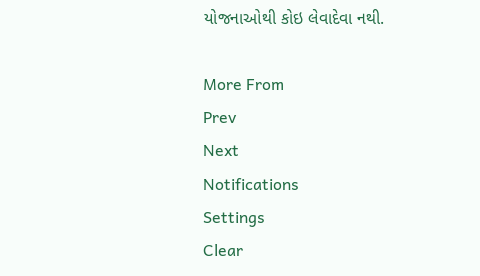યોજનાઓથી કોઇ લેવાદેવા નથી.

More From
Prev
Next
Notifications
Settings
Clear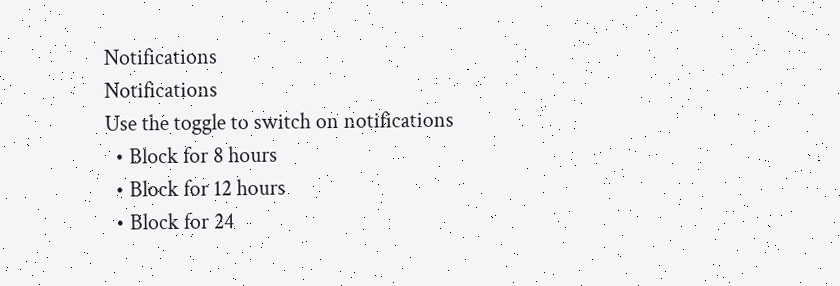Notifications
Notifications
Use the toggle to switch on notifications
  • Block for 8 hours
  • Block for 12 hours
  • Block for 24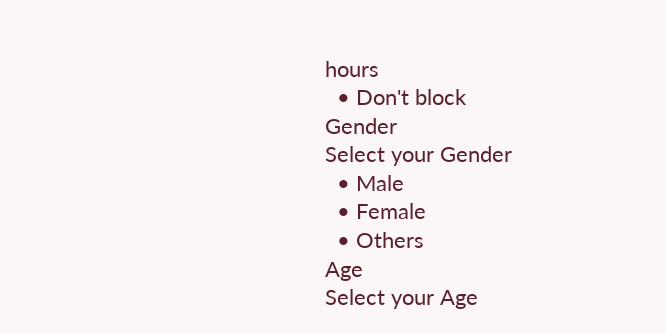hours
  • Don't block
Gender
Select your Gender
  • Male
  • Female
  • Others
Age
Select your Age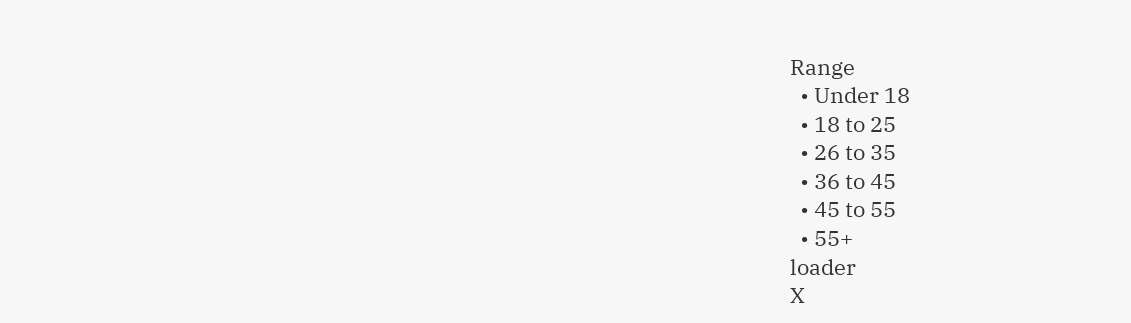Range
  • Under 18
  • 18 to 25
  • 26 to 35
  • 36 to 45
  • 45 to 55
  • 55+
loader
X